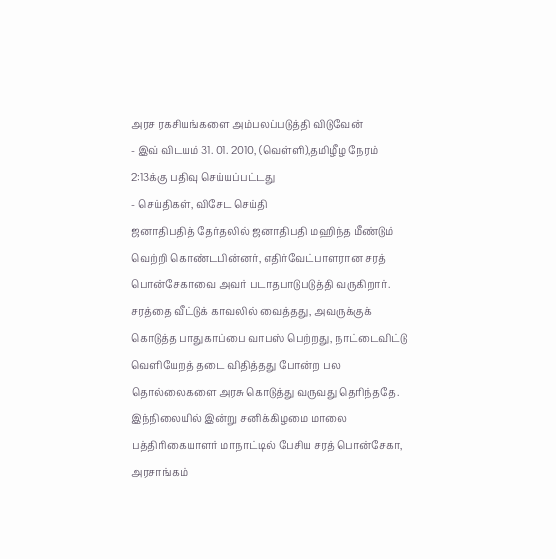அரச ரகசியங்களை அம்பலப்படுத்தி விடுவேன்
- இவ் விடயம் 31. 01. 2010, (வெள்ளி),தமிழீழ நேரம் 2:13க்கு பதிவு செய்யப்பட்டது
- செய்திகள், விசேட செய்தி
ஜனாதிபதித் தேர்தலில் ஜனாதிபதி மஹிந்த மீண்டும் வெற்றி கொண்டபின்னர், எதிர்வேட்பாளரான சரத் பொன்சேகாவை அவர் படாதபாடுபடுத்தி வருகிறார். சரத்தை வீட்டுக் காவலில் வைத்தது, அவருக்குக் கொடுத்த பாதுகாப்பை வாபஸ் பெற்றது, நாட்டைவிட்டு வெளியேறத் தடை விதித்தது போன்ற பல தொல்லைகளை அரசு கொடுத்து வருவது தெரிந்ததே.
இந்நிலையில் இன்று சனிக்கிழமை மாலை பத்திரிகையாளர் மாநாட்டில் பேசிய சரத் பொன்சேகா, அரசாங்கம்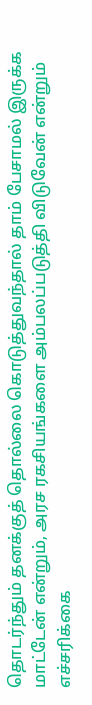தொடர்ந்தும் தனக்குத் தொல்லை கொடுத்துவந்தால் தாம் பேசாமல் இருக்க மாட்டேன் என்றும், அரச ரகசியங்களை அம்பலப்படுத்தி விடுவேன் என்றும் எச்சரிக்கை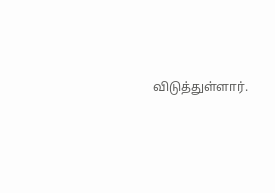விடுத்துள்ளார்.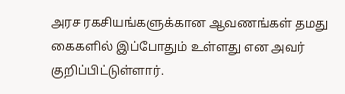அரச ரகசியங்களுக்கான ஆவணங்கள் தமது கைகளில் இப்போதும் உள்ளது என அவர் குறிப்பிட்டுள்ளார்.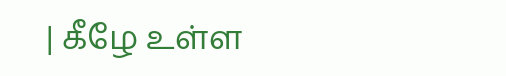| கீழே உள்ள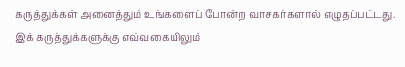கருத்துக்கள் அனைத்தும் உங்களைப் போன்ற வாசகர்களால் எழுதப்பட்டது. இக் கருத்துக்களுக்கு எவ்வகையிலும்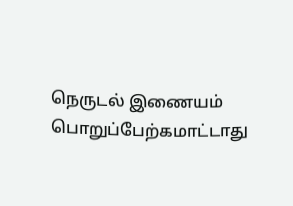நெருடல் இணையம் பொறுப்பேற்கமாட்டாது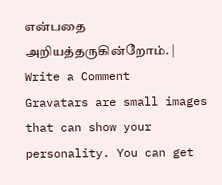என்பதை அறியத்தருகின்றோம். |
Write a Comment
Gravatars are small images that can show your personality. You can get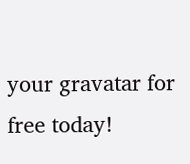your gravatar for free today!